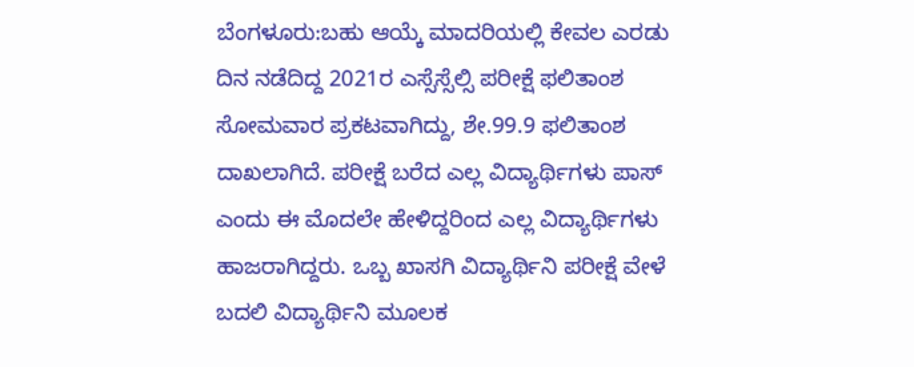ಬೆಂಗಳೂರು:ಬಹು ಆಯ್ಕೆ ಮಾದರಿಯಲ್ಲಿ ಕೇವಲ ಎರಡು ದಿನ ನಡೆದಿದ್ದ 2021ರ ಎಸ್ಸೆಸ್ಸೆಲ್ಸಿ ಪರೀಕ್ಷೆ ಫಲಿತಾಂಶ ಸೋಮವಾರ ಪ್ರಕಟವಾಗಿದ್ದು, ಶೇ.99.9 ಫಲಿತಾಂಶ ದಾಖಲಾಗಿದೆ. ಪರೀಕ್ಷೆ ಬರೆದ ಎಲ್ಲ ವಿದ್ಯಾರ್ಥಿಗಳು ಪಾಸ್ ಎಂದು ಈ ಮೊದಲೇ ಹೇಳಿದ್ದರಿಂದ ಎಲ್ಲ ವಿದ್ಯಾರ್ಥಿಗಳು ಹಾಜರಾಗಿದ್ದರು. ಒಬ್ಬ ಖಾಸಗಿ ವಿದ್ಯಾರ್ಥಿನಿ ಪರೀಕ್ಷೆ ವೇಳೆ ಬದಲಿ ವಿದ್ಯಾರ್ಥಿನಿ ಮೂಲಕ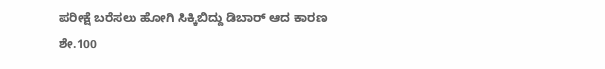ಪರೀಕ್ಷೆ ಬರೆಸಲು ಹೋಗಿ ಸಿಕ್ಕಿಬಿದ್ದು ಡಿಬಾರ್ ಆದ ಕಾರಣ ಶೇ.100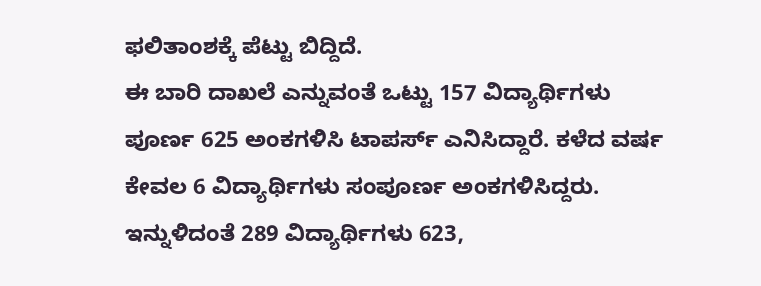ಫಲಿತಾಂಶಕ್ಕೆ ಪೆಟ್ಟು ಬಿದ್ದಿದೆ.
ಈ ಬಾರಿ ದಾಖಲೆ ಎನ್ನುವಂತೆ ಒಟ್ಟು 157 ವಿದ್ಯಾರ್ಥಿಗಳು ಪೂರ್ಣ 625 ಅಂಕಗಳಿಸಿ ಟಾಪರ್ಸ್ ಎನಿಸಿದ್ದಾರೆ. ಕಳೆದ ವರ್ಷ ಕೇವಲ 6 ವಿದ್ಯಾರ್ಥಿಗಳು ಸಂಪೂರ್ಣ ಅಂಕಗಳಿಸಿದ್ದರು. ಇನ್ನುಳಿದಂತೆ 289 ವಿದ್ಯಾರ್ಥಿಗಳು 623,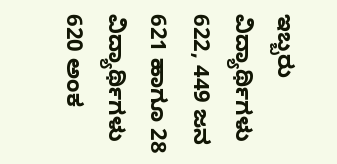ಇಬ್ಬರು ವಿದ್ಯಾರ್ಥಿಗಳು 622, 449 ಜನ 621 ಹಾಗೂ 28 ವಿದ್ಯಾರ್ಥಿಗಳು 620 ಅಂಕ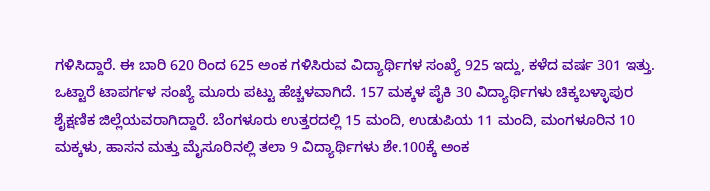ಗಳಿಸಿದ್ದಾರೆ. ಈ ಬಾರಿ 620 ರಿಂದ 625 ಅಂಕ ಗಳಿಸಿರುವ ವಿದ್ಯಾರ್ಥಿಗಳ ಸಂಖ್ಯೆ 925 ಇದ್ದು, ಕಳೆದ ವರ್ಷ 301 ಇತ್ತು. ಒಟ್ಟಾರೆ ಟಾಪರ್ಗಳ ಸಂಖ್ಯೆ ಮೂರು ಪಟ್ಟು ಹೆಚ್ಚಳವಾಗಿದೆ. 157 ಮಕ್ಕಳ ಪೈಕಿ 30 ವಿದ್ಯಾರ್ಥಿಗಳು ಚಿಕ್ಕಬಳ್ಳಾಪುರ ಶೈಕ್ಷಣಿಕ ಜಿಲ್ಲೆಯವರಾಗಿದ್ದಾರೆ. ಬೆಂಗಳೂರು ಉತ್ತರದಲ್ಲಿ 15 ಮಂದಿ, ಉಡುಪಿಯ 11 ಮಂದಿ, ಮಂಗಳೂರಿನ 10 ಮಕ್ಕಳು, ಹಾಸನ ಮತ್ತು ಮೈಸೂರಿನಲ್ಲಿ ತಲಾ 9 ವಿದ್ಯಾರ್ಥಿಗಳು ಶೇ.100ಕ್ಕೆ ಅಂಕ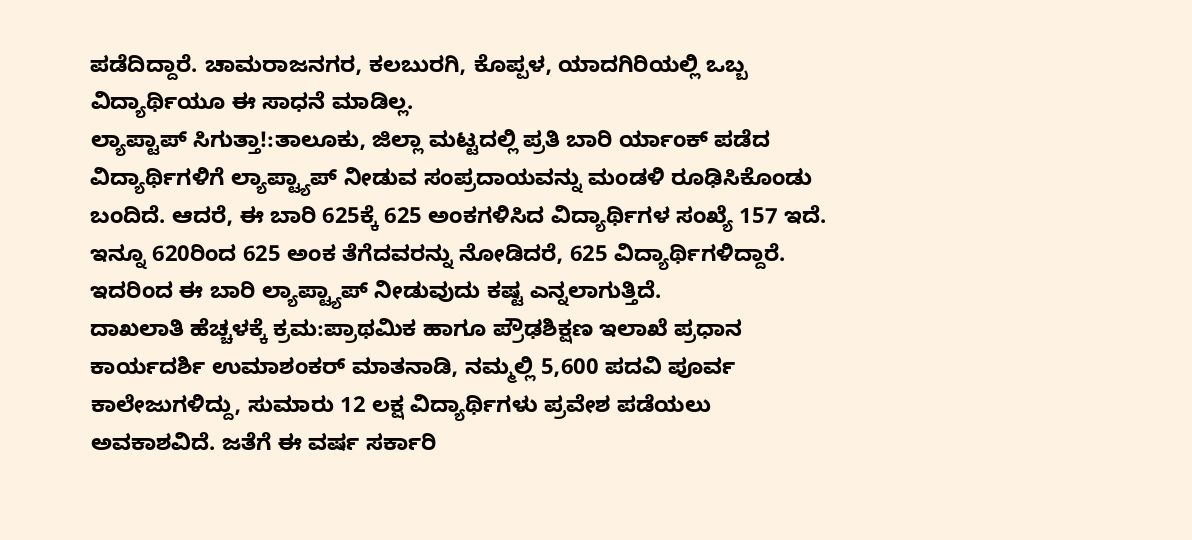ಪಡೆದಿದ್ದಾರೆ. ಚಾಮರಾಜನಗರ, ಕಲಬುರಗಿ, ಕೊಪ್ಪಳ, ಯಾದಗಿರಿಯಲ್ಲಿ ಒಬ್ಬ ವಿದ್ಯಾರ್ಥಿಯೂ ಈ ಸಾಧನೆ ಮಾಡಿಲ್ಲ.
ಲ್ಯಾಪ್ಟಾಪ್ ಸಿಗುತ್ತಾ!:ತಾಲೂಕು, ಜಿಲ್ಲಾ ಮಟ್ಟದಲ್ಲಿ ಪ್ರತಿ ಬಾರಿ ರ್ಯಾಂಕ್ ಪಡೆದ ವಿದ್ಯಾರ್ಥಿಗಳಿಗೆ ಲ್ಯಾಪ್ಟ್ಯಾಪ್ ನೀಡುವ ಸಂಪ್ರದಾಯವನ್ನು ಮಂಡಳಿ ರೂಢಿಸಿಕೊಂಡು ಬಂದಿದೆ. ಆದರೆ, ಈ ಬಾರಿ 625ಕ್ಕೆ 625 ಅಂಕಗಳಿಸಿದ ವಿದ್ಯಾರ್ಥಿಗಳ ಸಂಖ್ಯೆ 157 ಇದೆ. ಇನ್ನೂ 620ರಿಂದ 625 ಅಂಕ ತೆಗೆದವರನ್ನು ನೋಡಿದರೆ, 625 ವಿದ್ಯಾರ್ಥಿಗಳಿದ್ದಾರೆ. ಇದರಿಂದ ಈ ಬಾರಿ ಲ್ಯಾಪ್ಟ್ಯಾಪ್ ನೀಡುವುದು ಕಷ್ಟ ಎನ್ನಲಾಗುತ್ತಿದೆ.
ದಾಖಲಾತಿ ಹೆಚ್ಚಳಕ್ಕೆ ಕ್ರಮ:ಪ್ರಾಥಮಿಕ ಹಾಗೂ ಪ್ರೌಢಶಿಕ್ಷಣ ಇಲಾಖೆ ಪ್ರಧಾನ ಕಾರ್ಯದರ್ಶಿ ಉಮಾಶಂಕರ್ ಮಾತನಾಡಿ, ನಮ್ಮಲ್ಲಿ 5,600 ಪದವಿ ಪೂರ್ವ ಕಾಲೇಜುಗಳಿದ್ದು, ಸುಮಾರು 12 ಲಕ್ಷ ವಿದ್ಯಾರ್ಥಿಗಳು ಪ್ರವೇಶ ಪಡೆಯಲು ಅವಕಾಶವಿದೆ. ಜತೆಗೆ ಈ ವರ್ಷ ಸರ್ಕಾರಿ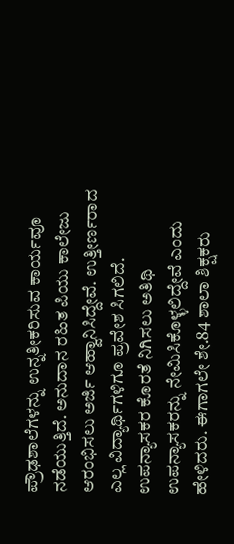ಪ್ರೌಢಶಾಲೆಗಳನ್ನು ಉನ್ನತೀಕರಿಸುವ ಕಾರ್ಯವೂ ನಡೆಯುತ್ತಿದೆ. ಅನುದಾನ ರಹಿತ ಪಿಯು ಕಾಲೇಜು ಆರಂಭಿಸಲು ಅರ್ಜಿ ಆಹ್ವಾನಿಸಿದ್ದೇವೆ. ಉತ್ತೀರ್ಣರಾದ ಎಲ್ಲ ವಿದ್ಯಾರ್ಥಿಗಳಿಗೂ ಪ್ರವೇಶ ಸಿಗಲಿದೆ. ಉಪನ್ಯಾಸಕರ ಕೊರತೆ ನಿಗಿಸಲು ಅತಿಥಿ ಉಪನ್ಯಾಸಕರನ್ನು ನೇಮಿಸಿಕೊಳ್ಳಲಿದ್ದೇವೆ ಎಂದು ಹೇಳಿದರು. ಈಗಾಗಲೇ ಶೇ.84 ಶಾಲಾ ಶಿಕ್ಷಕರು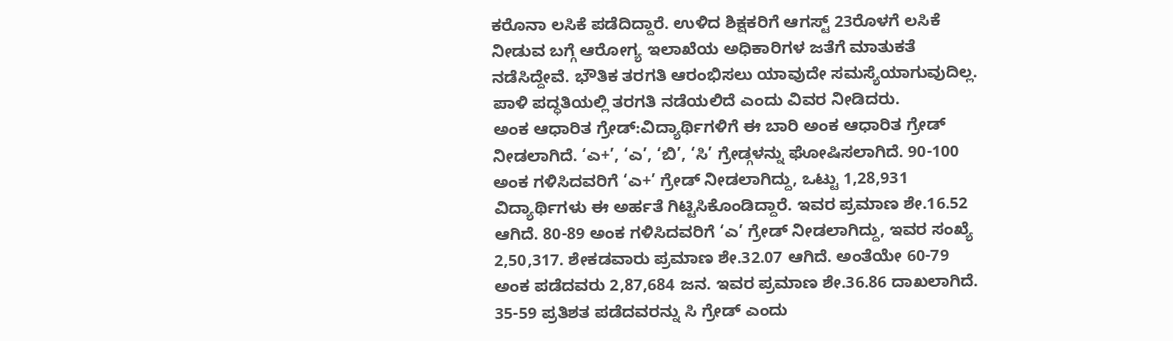ಕರೊನಾ ಲಸಿಕೆ ಪಡೆದಿದ್ದಾರೆ. ಉಳಿದ ಶಿಕ್ಷಕರಿಗೆ ಆಗಸ್ಟ್ 23ರೊಳಗೆ ಲಸಿಕೆ ನೀಡುವ ಬಗ್ಗೆ ಆರೋಗ್ಯ ಇಲಾಖೆಯ ಅಧಿಕಾರಿಗಳ ಜತೆಗೆ ಮಾತುಕತೆ ನಡೆಸಿದ್ದೇವೆ. ಭೌತಿಕ ತರಗತಿ ಆರಂಭಿಸಲು ಯಾವುದೇ ಸಮಸ್ಯೆಯಾಗುವುದಿಲ್ಲ. ಪಾಳಿ ಪದ್ಧತಿಯಲ್ಲಿ ತರಗತಿ ನಡೆಯಲಿದೆ ಎಂದು ವಿವರ ನೀಡಿದರು.
ಅಂಕ ಆಧಾರಿತ ಗ್ರೇಡ್:ವಿದ್ಯಾರ್ಥಿಗಳಿಗೆ ಈ ಬಾರಿ ಅಂಕ ಆಧಾರಿತ ಗ್ರೇಡ್ ನೀಡಲಾಗಿದೆ. ‘ಎ+’, ‘ಎ’, ‘ಬಿ’, ‘ಸಿ’ ಗ್ರೇಡ್ಗಳನ್ನು ಘೋಷಿಸಲಾಗಿದೆ. 90-100 ಅಂಕ ಗಳಿಸಿದವರಿಗೆ ‘ಎ+’ ಗ್ರೇಡ್ ನೀಡಲಾಗಿದ್ದು, ಒಟ್ಟು 1,28,931 ವಿದ್ಯಾರ್ಥಿಗಳು ಈ ಅರ್ಹತೆ ಗಿಟ್ಟಿಸಿಕೊಂಡಿದ್ದಾರೆ. ಇವರ ಪ್ರಮಾಣ ಶೇ.16.52 ಆಗಿದೆ. 80-89 ಅಂಕ ಗಳಿಸಿದವರಿಗೆ ‘ಎ’ ಗ್ರೇಡ್ ನೀಡಲಾಗಿದ್ದು, ಇವರ ಸಂಖ್ಯೆ 2,50,317. ಶೇಕಡವಾರು ಪ್ರಮಾಣ ಶೇ.32.07 ಆಗಿದೆ. ಅಂತೆಯೇ 60-79 ಅಂಕ ಪಡೆದವರು 2,87,684 ಜನ. ಇವರ ಪ್ರಮಾಣ ಶೇ.36.86 ದಾಖಲಾಗಿದೆ. 35-59 ಪ್ರತಿಶತ ಪಡೆದವರನ್ನು ಸಿ ಗ್ರೇಡ್ ಎಂದು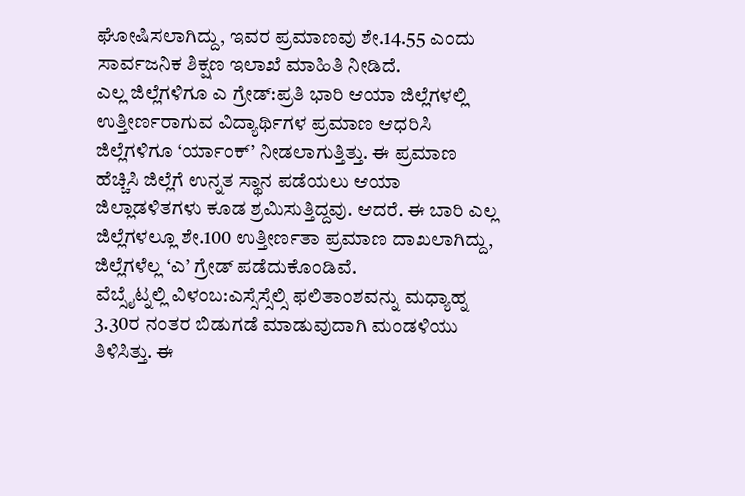ಘೋಷಿಸಲಾಗಿದ್ದು, ಇವರ ಪ್ರಮಾಣವು ಶೇ.14.55 ಎಂದು ಸಾರ್ವಜನಿಕ ಶಿಕ್ಷಣ ಇಲಾಖೆ ಮಾಹಿತಿ ನೀಡಿದೆ.
ಎಲ್ಲ ಜಿಲ್ಲೆಗಳಿಗೂ ಎ ಗ್ರೇಡ್:ಪ್ರತಿ ಭಾರಿ ಆಯಾ ಜಿಲ್ಲೆಗಳಲ್ಲಿ ಉತ್ತೀರ್ಣರಾಗುವ ವಿದ್ಯಾರ್ಥಿಗಳ ಪ್ರಮಾಣ ಆಧರಿಸಿ ಜಿಲ್ಲೆಗಳಿಗೂ ‘ರ್ಯಾಂಕ್’ ನೀಡಲಾಗುತ್ತಿತ್ತು. ಈ ಪ್ರಮಾಣ ಹೆಚ್ಚಿಸಿ ಜಿಲ್ಲೆಗೆ ಉನ್ನತ ಸ್ಥಾನ ಪಡೆಯಲು ಆಯಾ ಜಿಲ್ಲಾಡಳಿತಗಳು ಕೂಡ ಶ್ರಮಿಸುತ್ತಿದ್ದವು. ಆದರೆ. ಈ ಬಾರಿ ಎಲ್ಲ ಜಿಲ್ಲೆಗಳಲ್ಲೂ ಶೇ.100 ಉತ್ತೀರ್ಣತಾ ಪ್ರಮಾಣ ದಾಖಲಾಗಿದ್ದು, ಜಿಲ್ಲೆಗಳೆಲ್ಲ ‘ಎ’ ಗ್ರೇಡ್ ಪಡೆದುಕೊಂಡಿವೆ.
ವೆಬ್ಸೈಟ್ನಲ್ಲಿ ವಿಳಂಬ:ಎಸ್ಸೆಸ್ಸೆಲ್ಸಿ ಫಲಿತಾಂಶವನ್ನು ಮಧ್ಯಾಹ್ನ 3.30ರ ನಂತರ ಬಿಡುಗಡೆ ಮಾಡುವುದಾಗಿ ಮಂಡಳಿಯು ತಿಳಿಸಿತ್ತು. ಈ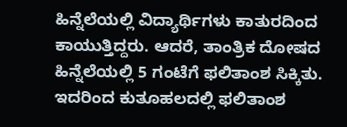ಹಿನ್ನೆಲೆಯಲ್ಲಿ ವಿದ್ಯಾರ್ಥಿಗಳು ಕಾತುರದಿಂದ ಕಾಯುತ್ತಿದ್ದರು. ಆದರೆ, ತಾಂತ್ರಿಕ ದೋಷದ ಹಿನ್ನೆಲೆಯಲ್ಲಿ 5 ಗಂಟೆಗೆ ಫಲಿತಾಂಶ ಸಿಕ್ಕಿತು. ಇದರಿಂದ ಕುತೂಹಲದಲ್ಲಿ ಫಲಿತಾಂಶ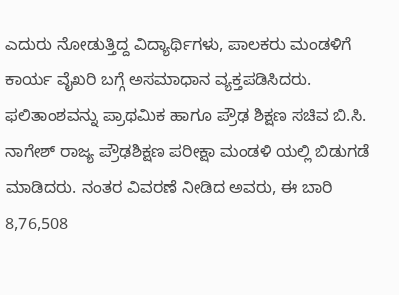ಎದುರು ನೋಡುತ್ತಿದ್ದ ವಿದ್ಯಾರ್ಥಿಗಳು, ಪಾಲಕರು ಮಂಡಳಿಗೆ ಕಾರ್ಯ ವೈಖರಿ ಬಗ್ಗೆ ಅಸಮಾಧಾನ ವ್ಯಕ್ತಪಡಿಸಿದರು.
ಫಲಿತಾಂಶವನ್ನು ಪ್ರಾಥಮಿಕ ಹಾಗೂ ಪ್ರೌಢ ಶಿಕ್ಷಣ ಸಚಿವ ಬಿ.ಸಿ. ನಾಗೇಶ್ ರಾಜ್ಯ ಪ್ರೌಢಶಿಕ್ಷಣ ಪರೀಕ್ಷಾ ಮಂಡಳಿ ಯಲ್ಲಿ ಬಿಡುಗಡೆ ಮಾಡಿದರು. ನಂತರ ವಿವರಣೆ ನೀಡಿದ ಅವರು, ಈ ಬಾರಿ 8,76,508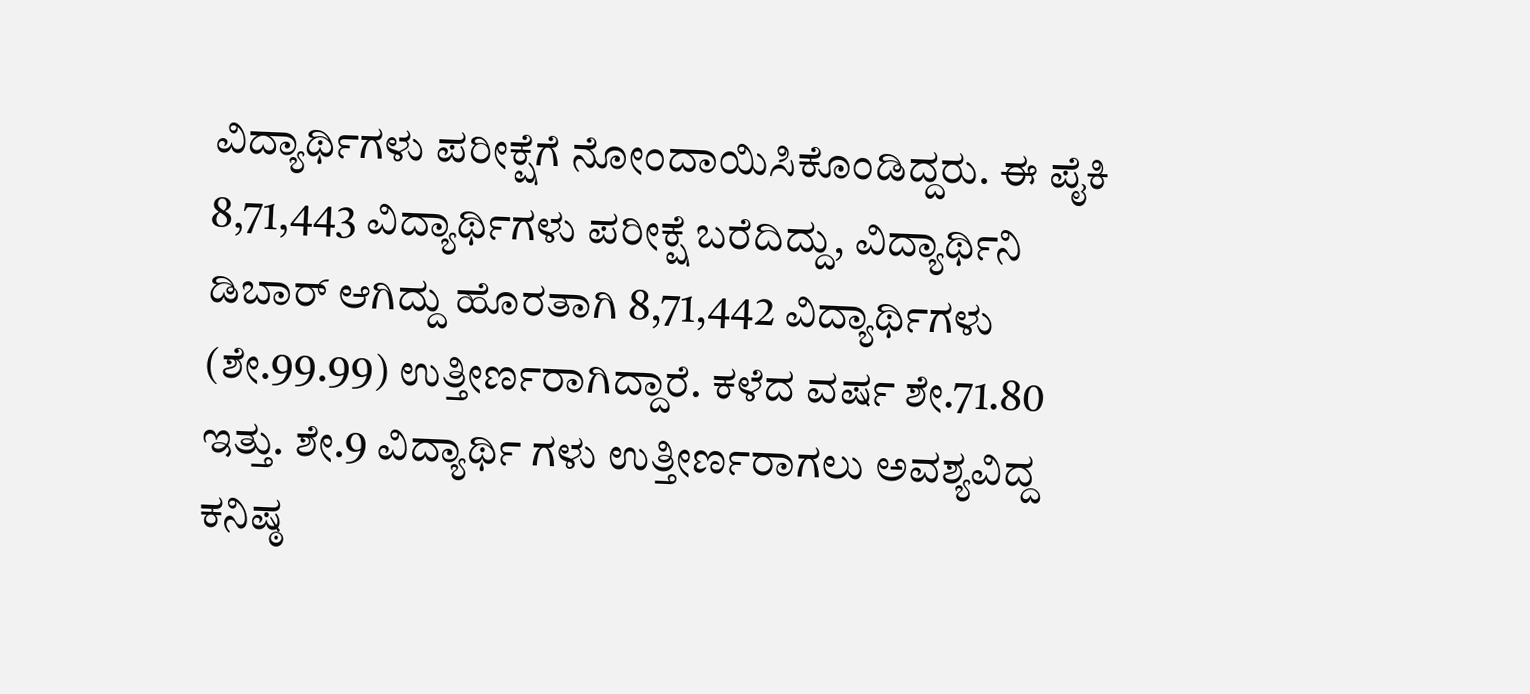ವಿದ್ಯಾರ್ಥಿಗಳು ಪರೀಕ್ಷೆಗೆ ನೋಂದಾಯಿಸಿಕೊಂಡಿದ್ದರು. ಈ ಪೈಕಿ 8,71,443 ವಿದ್ಯಾರ್ಥಿಗಳು ಪರೀಕ್ಷೆ ಬರೆದಿದ್ದು, ವಿದ್ಯಾರ್ಥಿನಿ ಡಿಬಾರ್ ಆಗಿದ್ದು ಹೊರತಾಗಿ 8,71,442 ವಿದ್ಯಾರ್ಥಿಗಳು (ಶೇ.99.99) ಉತ್ತೀರ್ಣರಾಗಿದ್ದಾರೆ. ಕಳೆದ ವರ್ಷ ಶೇ.71.80 ಇತ್ತು. ಶೇ.9 ವಿದ್ಯಾರ್ಥಿ ಗಳು ಉತ್ತೀರ್ಣರಾಗಲು ಅವಶ್ಯವಿದ್ದ ಕನಿಷ್ಠ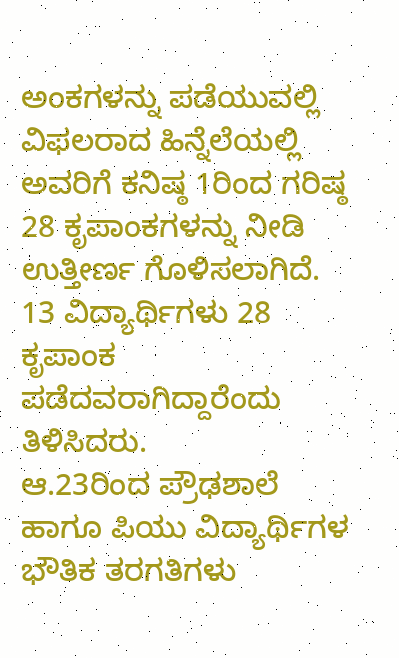ಅಂಕಗಳನ್ನು ಪಡೆಯುವಲ್ಲಿ ವಿಫಲರಾದ ಹಿನ್ನೆಲೆಯಲ್ಲಿ ಅವರಿಗೆ ಕನಿಷ್ಠ 1ರಿಂದ ಗರಿಷ್ಠ 28 ಕೃಪಾಂಕಗಳನ್ನು ನೀಡಿ ಉತ್ತೀರ್ಣ ಗೊಳಿಸಲಾಗಿದೆ. 13 ವಿದ್ಯಾರ್ಥಿಗಳು 28 ಕೃಪಾಂಕ ಪಡೆದವರಾಗಿದ್ದಾರೆಂದು ತಿಳಿಸಿದರು.
ಆ.23ರಿಂದ ಪ್ರೌಢಶಾಲೆ ಹಾಗೂ ಪಿಯು ವಿದ್ಯಾರ್ಥಿಗಳ ಭೌತಿಕ ತರಗತಿಗಳು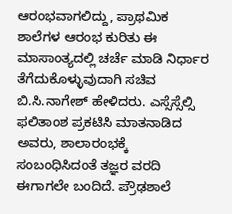ಆರಂಭವಾಗಲಿದ್ದು, ಪ್ರಾಥಮಿಕ ಶಾಲೆಗಳ ಆರಂಭ ಕುರಿತು ಈ ಮಾಸಾಂತ್ಯದಲ್ಲಿ ಚರ್ಚೆ ಮಾಡಿ ನಿರ್ಧಾರ ತೆಗೆದುಕೊಳ್ಳುವುದಾಗಿ ಸಚಿವ ಬಿ.ಸಿ.ನಾಗೇಶ್ ಹೇಳಿದರು. ಎಸ್ಸೆಸ್ಸೆಲ್ಸಿ ಫಲಿತಾಂಶ ಪ್ರಕಟಿಸಿ ಮಾತನಾಡಿದ ಅವರು, ಶಾಲಾರಂಭಕ್ಕೆ ಸಂಬಂಧಿಸಿದಂತೆ ತಜ್ಞರ ವರದಿ ಈಗಾಗಲೇ ಬಂದಿದೆ. ಪ್ರೌಢಶಾಲೆ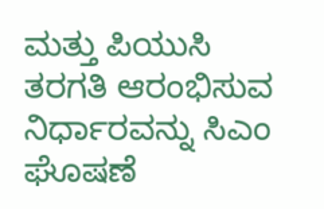ಮತ್ತು ಪಿಯುಸಿ ತರಗತಿ ಆರಂಭಿಸುವ ನಿರ್ಧಾರವನ್ನು ಸಿಎಂ ಘೊಷಣೆ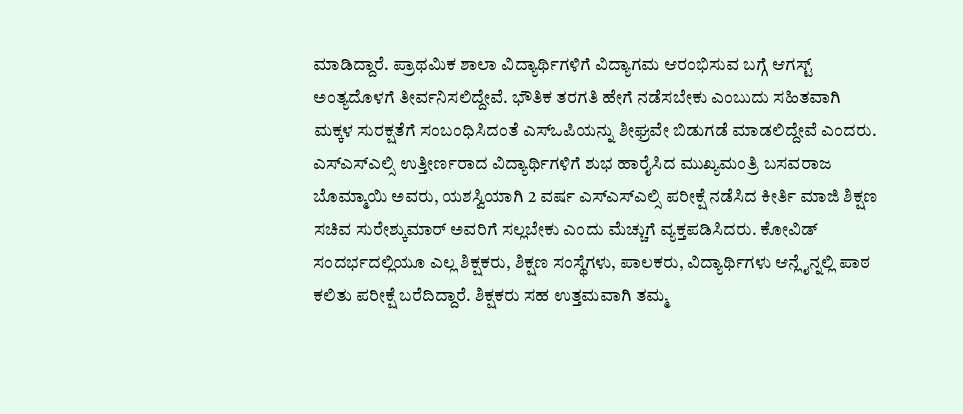ಮಾಡಿದ್ದಾರೆ. ಪ್ರಾಥಮಿಕ ಶಾಲಾ ವಿದ್ಯಾರ್ಥಿಗಳಿಗೆ ವಿದ್ಯಾಗಮ ಆರಂಭಿಸುವ ಬಗ್ಗೆ ಆಗಸ್ಟ್ ಅಂತ್ಯದೊಳಗೆ ತೀರ್ವನಿಸಲಿದ್ದೇವೆ. ಭೌತಿಕ ತರಗತಿ ಹೇಗೆ ನಡೆಸಬೇಕು ಎಂಬುದು ಸಹಿತವಾಗಿ ಮಕ್ಕಳ ಸುರಕ್ಷತೆಗೆ ಸಂಬಂಧಿಸಿದಂತೆ ಎಸ್ಒಪಿಯನ್ನು ಶೀಘ್ರವೇ ಬಿಡುಗಡೆ ಮಾಡಲಿದ್ದೇವೆ ಎಂದರು.
ಎಸ್ಎಸ್ಎಲ್ಸಿ ಉತ್ತೀರ್ಣರಾದ ವಿದ್ಯಾರ್ಥಿಗಳಿಗೆ ಶುಭ ಹಾರೈಸಿದ ಮುಖ್ಯಮಂತ್ರಿ ಬಸವರಾಜ ಬೊಮ್ಮಾಯಿ ಅವರು, ಯಶಸ್ವಿಯಾಗಿ 2 ವರ್ಷ ಎಸ್ಎಸ್ಎಲ್ಸಿ ಪರೀಕ್ಷೆ ನಡೆಸಿದ ಕೀರ್ತಿ ಮಾಜಿ ಶಿಕ್ಷಣ ಸಚಿವ ಸುರೇಶ್ಕುಮಾರ್ ಅವರಿಗೆ ಸಲ್ಲಬೇಕು ಎಂದು ಮೆಚ್ಚುಗೆ ವ್ಯಕ್ತಪಡಿಸಿದರು. ಕೋವಿಡ್ ಸಂದರ್ಭದಲ್ಲಿಯೂ ಎಲ್ಲ ಶಿಕ್ಷಕರು, ಶಿಕ್ಷಣ ಸಂಸ್ಥೆಗಳು, ಪಾಲಕರು, ವಿದ್ಯಾರ್ಥಿಗಳು ಆನ್ಲೈನ್ನಲ್ಲಿ ಪಾಠ ಕಲಿತು ಪರೀಕ್ಷೆ ಬರೆದಿದ್ದಾರೆ. ಶಿಕ್ಷಕರು ಸಹ ಉತ್ತಮವಾಗಿ ತಮ್ಮ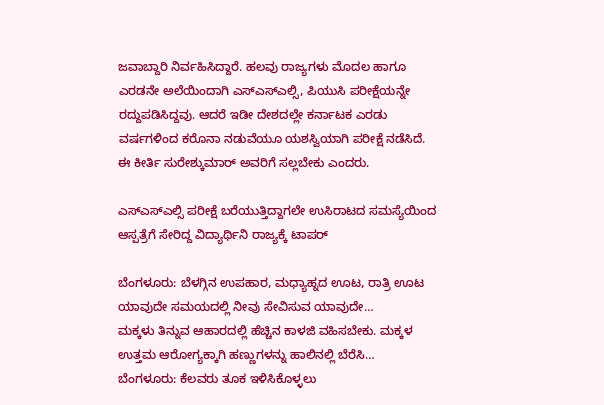ಜವಾಬ್ದಾರಿ ನಿರ್ವಹಿಸಿದ್ದಾರೆ. ಹಲವು ರಾಜ್ಯಗಳು ಮೊದಲ ಹಾಗೂ ಎರಡನೇ ಅಲೆಯಿಂದಾಗಿ ಎಸ್ಎಸ್ಎಲ್ಸಿ, ಪಿಯುಸಿ ಪರೀಕ್ಷೆಯನ್ನೇ ರದ್ದುಪಡಿಸಿದ್ದವು. ಆದರೆ ಇಡೀ ದೇಶದಲ್ಲೇ ಕರ್ನಾಟಕ ಎರಡು ವರ್ಷಗಳಿಂದ ಕರೊನಾ ನಡುವೆಯೂ ಯಶಸ್ವಿಯಾಗಿ ಪರೀಕ್ಷೆ ನಡೆಸಿದೆ. ಈ ಕೀರ್ತಿ ಸುರೇಶ್ಕುಮಾರ್ ಅವರಿಗೆ ಸಲ್ಲಬೇಕು ಎಂದರು.

ಎಸ್ಎಸ್ಎಲ್ಸಿ ಪರೀಕ್ಷೆ ಬರೆಯುತ್ತಿದ್ದಾಗಲೇ ಉಸಿರಾಟದ ಸಮಸ್ಯೆಯಿಂದ ಆಸ್ಪತ್ರೆಗೆ ಸೇರಿದ್ದ ವಿದ್ಯಾರ್ಥಿನಿ ರಾಜ್ಯಕ್ಕೆ ಟಾಪರ್

ಬೆಂಗಳೂರು: ಬೆಳಗ್ಗಿನ ಉಪಹಾರ, ಮಧ್ಯಾಹ್ನದ ಊಟ, ರಾತ್ರಿ ಊಟ ಯಾವುದೇ ಸಮಯದಲ್ಲಿ ನೀವು ಸೇವಿಸುವ ಯಾವುದೇ…
ಮಕ್ಕಳು ತಿನ್ನುವ ಆಹಾರದಲ್ಲಿ ಹೆಚ್ಚಿನ ಕಾಳಜಿ ವಹಿಸಬೇಕು. ಮಕ್ಕಳ ಉತ್ತಮ ಆರೋಗ್ಯಕ್ಕಾಗಿ ಹಣ್ಣುಗಳನ್ನು ಹಾಲಿನಲ್ಲಿ ಬೆರೆಸಿ…
ಬೆಂಗಳೂರು: ಕೆಲವರು ತೂಕ ಇಳಿಸಿಕೊಳ್ಳಲು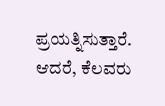ಪ್ರಯತ್ನಿಸುತ್ತಾರೆ. ಆದರೆ, ಕೆಲವರು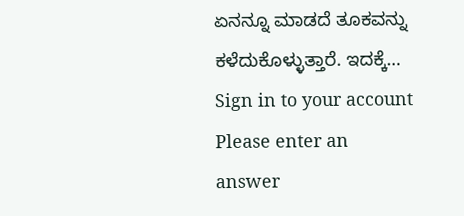ಏನನ್ನೂ ಮಾಡದೆ ತೂಕವನ್ನು ಕಳೆದುಕೊಳ್ಳುತ್ತಾರೆ. ಇದಕ್ಕೆ…
Sign in to your account
Please enter an answer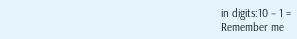in digits:10 − 1 =
Remember me